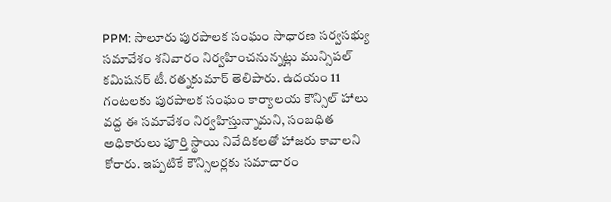PPM: సాలూరు పురపాలక సంఘం సాధారణ సర్వసభ్యు సమావేశం శనివారం నిర్వహించనున్నట్లు మున్సిపల్ కమిషనర్ టీ.రత్నకుమార్ తెలిపారు. ఉదయం 11 గంటలకు పురపాలక సంఘం కార్యాలయ కౌన్సిల్ హాలు వద్ద ఈ సమావేశం నిర్వహిస్తున్నామని, సంబధిత అధికారులు పూర్తి స్థాయి నివేదికలతో హాజరు కావాలని కోరారు. ఇప్పటికే కౌన్సిలర్లకు సమాచారం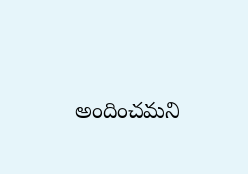అందించమని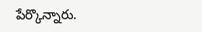పేర్కొన్నారు.